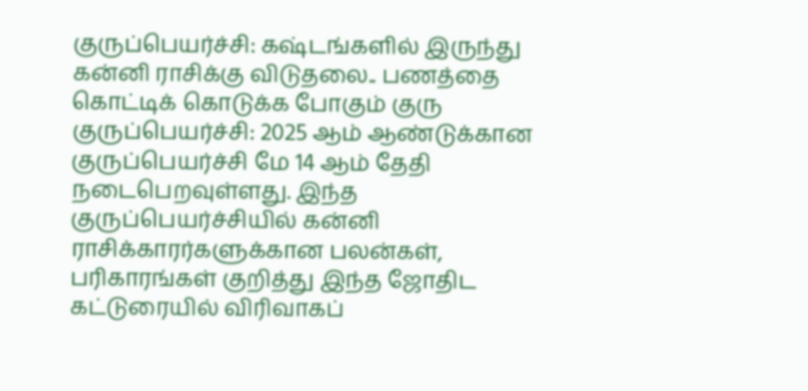குருப்பெயர்ச்சி: கஷ்டங்களில் இருந்து கன்னி ராசிக்கு விடுதலை.. பணத்தை கொட்டிக் கொடுக்க போகும் குரு
குருப்பெயர்ச்சி: 2025 ஆம் ஆண்டுக்கான குருப்பெயர்ச்சி மே 14 ஆம் தேதி நடைபெறவுள்ளது. இந்த குருப்பெயர்ச்சியில் கன்னி ராசிக்காரர்களுக்கான பலன்கள், பரிகாரங்கள் குறித்து இந்த ஜோதிட கட்டுரையில் விரிவாகப்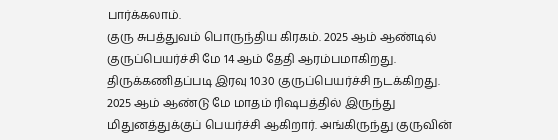பார்க்கலாம்.
குரு சுபத்துவம் பொருந்திய கிரகம். 2025 ஆம் ஆண்டில் குருப்பெயர்ச்சி மே 14 ஆம் தேதி ஆரம்பமாகிறது. திருக்கணிதப்படி இரவு 10.30 குருப்பெயர்ச்சி நடக்கிறது. 2025 ஆம் ஆண்டு மே மாதம் ரிஷபத்தில் இருந்து மிதுனத்துக்குப் பெயர்ச்சி ஆகிறார். அங்கிருந்து குருவின்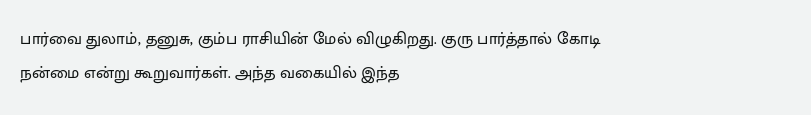பார்வை துலாம், தனுசு, கும்ப ராசியின் மேல் விழுகிறது. குரு பார்த்தால் கோடி நன்மை என்று கூறுவார்கள். அந்த வகையில் இந்த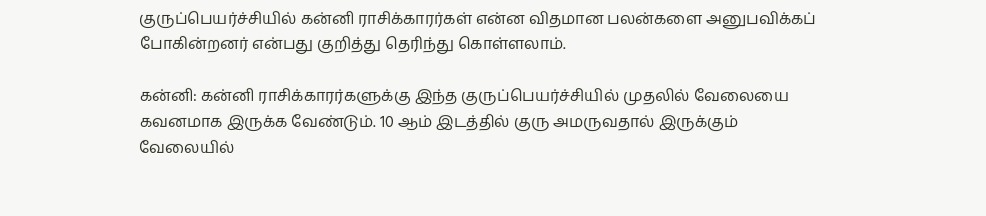குருப்பெயர்ச்சியில் கன்னி ராசிக்காரர்கள் என்ன விதமான பலன்களை அனுபவிக்கப் போகின்றனர் என்பது குறித்து தெரிந்து கொள்ளலாம்.

கன்னி: கன்னி ராசிக்காரர்களுக்கு இந்த குருப்பெயர்ச்சியில் முதலில் வேலையை கவனமாக இருக்க வேண்டும். 10 ஆம் இடத்தில் குரு அமருவதால் இருக்கும் வேலையில்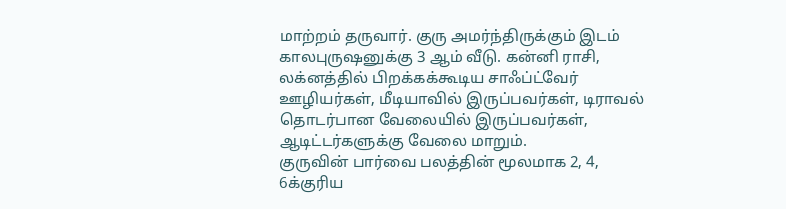மாற்றம் தருவார். குரு அமர்ந்திருக்கும் இடம் காலபுருஷனுக்கு 3 ஆம் வீடு. கன்னி ராசி, லக்னத்தில் பிறக்கக்கூடிய சாஃப்ட்வேர் ஊழியர்கள், மீடியாவில் இருப்பவர்கள், டிராவல் தொடர்பான வேலையில் இருப்பவர்கள், ஆடிட்டர்களுக்கு வேலை மாறும்.
குருவின் பார்வை பலத்தின் மூலமாக 2, 4, 6க்குரிய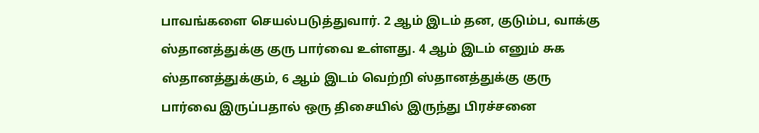பாவங்களை செயல்படுத்துவார். 2 ஆம் இடம் தன, குடும்ப, வாக்கு ஸ்தானத்துக்கு குரு பார்வை உள்ளது. 4 ஆம் இடம் எனும் சுக ஸ்தானத்துக்கும், 6 ஆம் இடம் வெற்றி ஸ்தானத்துக்கு குரு பார்வை இருப்பதால் ஒரு திசையில் இருந்து பிரச்சனை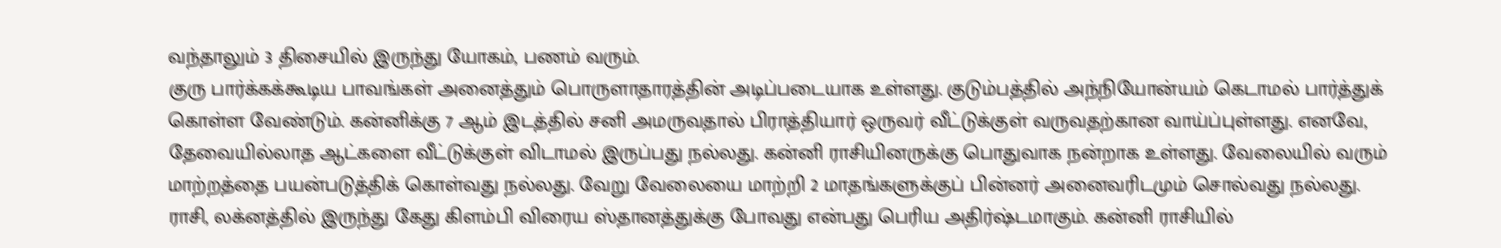வந்தாலும் 3 திசையில் இருந்து யோகம், பணம் வரும்.
குரு பார்க்கக்கூடிய பாவங்கள் அனைத்தும் பொருளாதாரத்தின் அடிப்படையாக உள்ளது. குடும்பத்தில் அந்நியோன்யம் கெடாமல் பார்த்துக் கொள்ள வேண்டும். கன்னிக்கு 7 ஆம் இடத்தில் சனி அமருவதால் பிராத்தியார் ஒருவர் வீட்டுக்குள் வருவதற்கான வாய்ப்புள்ளது. எனவே, தேவையில்லாத ஆட்களை வீட்டுக்குள் விடாமல் இருப்பது நல்லது. கன்னி ராசியினருக்கு பொதுவாக நன்றாக உள்ளது. வேலையில் வரும் மாற்றத்தை பயன்படுத்திக் கொள்வது நல்லது. வேறு வேலையை மாற்றி 2 மாதங்களுக்குப் பின்னர் அனைவரிடமும் சொல்வது நல்லது.
ராசி, லக்னத்தில் இருந்து கேது கிளம்பி விரைய ஸ்தானத்துக்கு போவது என்பது பெரிய அதிர்ஷ்டமாகும். கன்னி ராசியில்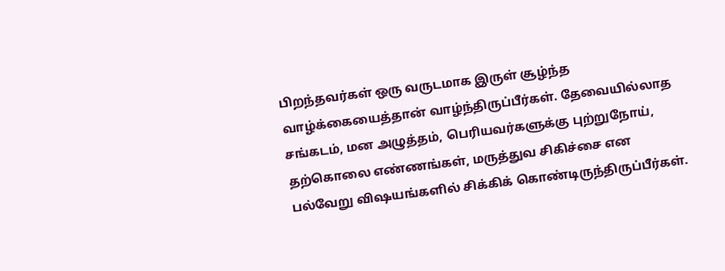பிறந்தவர்கள் ஒரு வருடமாக இருள் சூழ்ந்த வாழ்க்கையைத்தான் வாழ்ந்திருப்பீர்கள். தேவையில்லாத சங்கடம், மன அழுத்தம், பெரியவர்களுக்கு புற்றுநோய், தற்கொலை எண்ணங்கள், மருத்துவ சிகிச்சை என பல்வேறு விஷயங்களில் சிக்கிக் கொண்டிருந்திருப்பீர்கள்.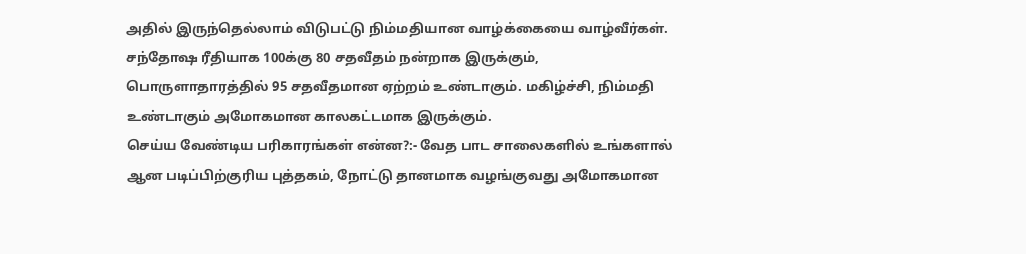அதில் இருந்தெல்லாம் விடுபட்டு நிம்மதியான வாழ்க்கையை வாழ்வீர்கள்.
சந்தோஷ ரீதியாக 100க்கு 80 சதவீதம் நன்றாக இருக்கும், பொருளாதாரத்தில் 95 சதவீதமான ஏற்றம் உண்டாகும். மகிழ்ச்சி, நிம்மதி உண்டாகும் அமோகமான காலகட்டமாக இருக்கும்.
செய்ய வேண்டிய பரிகாரங்கள் என்ன?:- வேத பாட சாலைகளில் உங்களால் ஆன படிப்பிற்குரிய புத்தகம், நோட்டு தானமாக வழங்குவது அமோகமான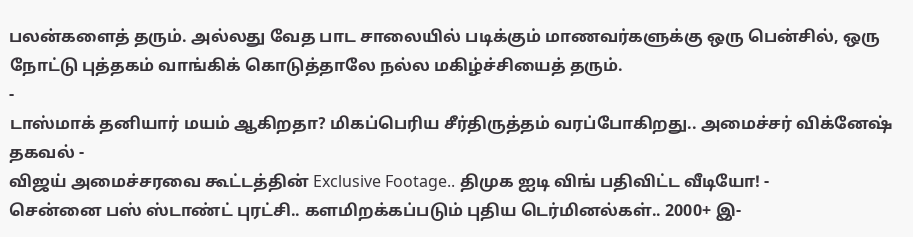பலன்களைத் தரும். அல்லது வேத பாட சாலையில் படிக்கும் மாணவர்களுக்கு ஒரு பென்சில், ஒரு நோட்டு புத்தகம் வாங்கிக் கொடுத்தாலே நல்ல மகிழ்ச்சியைத் தரும்.
-
டாஸ்மாக் தனியார் மயம் ஆகிறதா? மிகப்பெரிய சீர்திருத்தம் வரப்போகிறது.. அமைச்சர் விக்னேஷ் தகவல் -
விஜய் அமைச்சரவை கூட்டத்தின் Exclusive Footage.. திமுக ஐடி விங் பதிவிட்ட வீடியோ! -
சென்னை பஸ் ஸ்டாண்ட் புரட்சி.. களமிறக்கப்படும் புதிய டெர்மினல்கள்.. 2000+ இ-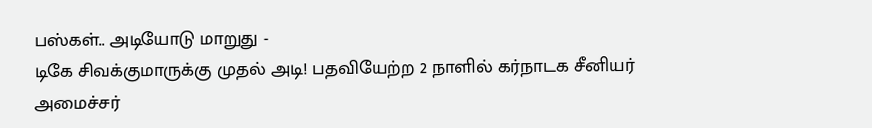பஸ்கள்.. அடியோடு மாறுது -
டிகே சிவக்குமாருக்கு முதல் அடி! பதவியேற்ற 2 நாளில் கர்நாடக சீனியர் அமைச்சர்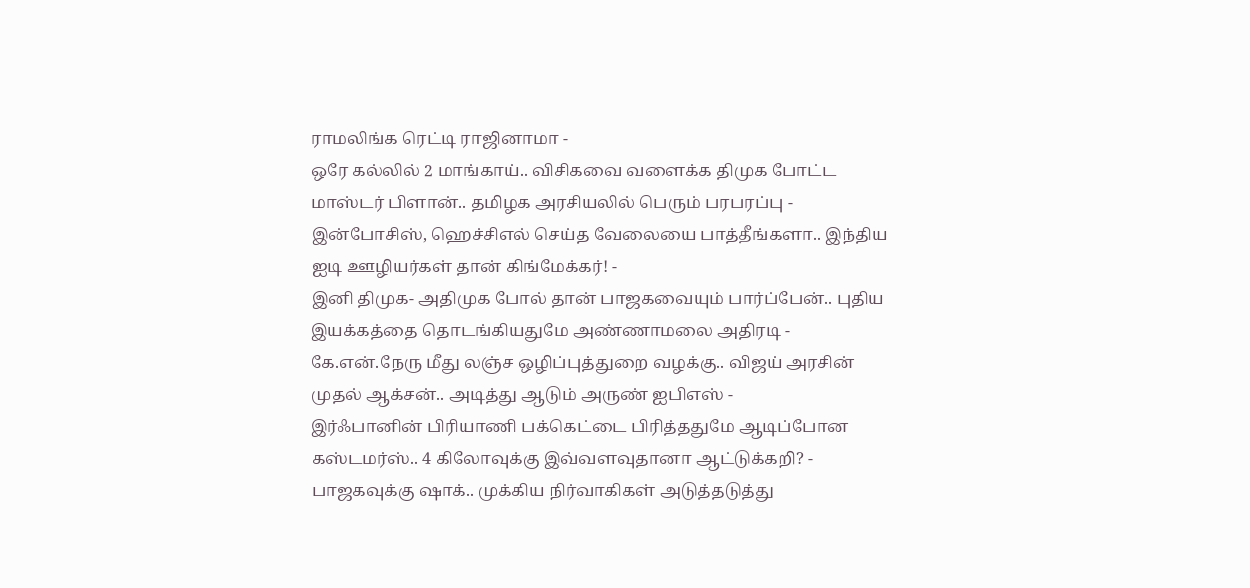ராமலிங்க ரெட்டி ராஜினாமா -
ஒரே கல்லில் 2 மாங்காய்.. விசிகவை வளைக்க திமுக போட்ட மாஸ்டர் பிளான்.. தமிழக அரசியலில் பெரும் பரபரப்பு -
இன்போசிஸ், ஹெச்சிஎல் செய்த வேலையை பாத்தீங்களா.. இந்திய ஐடி ஊழியர்கள் தான் கிங்மேக்கர்! -
இனி திமுக- அதிமுக போல் தான் பாஜகவையும் பார்ப்பேன்.. புதிய இயக்கத்தை தொடங்கியதுமே அண்ணாமலை அதிரடி -
கே.என்.நேரு மீது லஞ்ச ஒழிப்புத்துறை வழக்கு.. விஜய் அரசின் முதல் ஆக்சன்.. அடித்து ஆடும் அருண் ஐபிஎஸ் -
இர்ஃபானின் பிரியாணி பக்கெட்டை பிரித்ததுமே ஆடிப்போன கஸ்டமர்ஸ்.. 4 கிலோவுக்கு இவ்வளவுதானா ஆட்டுக்கறி? -
பாஜகவுக்கு ஷாக்.. முக்கிய நிர்வாகிகள் அடுத்தடுத்து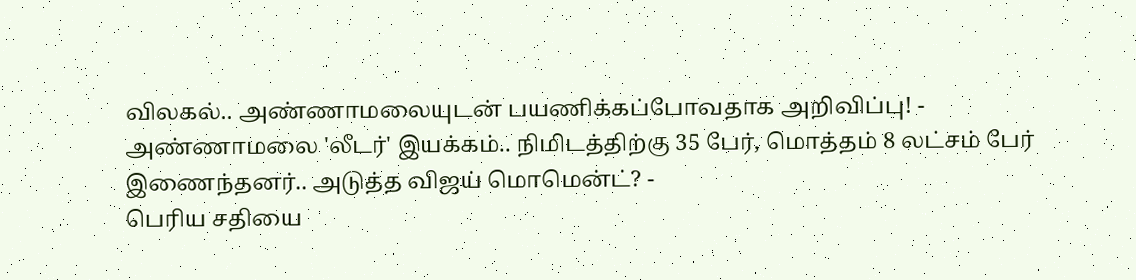விலகல்.. அண்ணாமலையுடன் பயணிக்கப்போவதாக அறிவிப்பு! -
அண்ணாமலை 'லீடர்' இயக்கம்.. நிமிடத்திற்கு 35 பேர், மொத்தம் 8 லட்சம் பேர் இணைந்தனர்.. அடுத்த விஜய் மொமென்ட்? -
பெரிய சதியை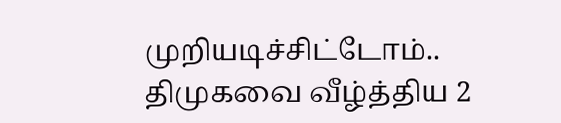முறியடிச்சிட்டோம்.. திமுகவை வீழ்த்திய 2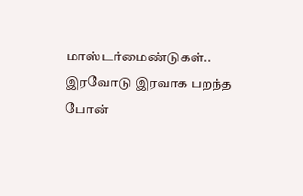மாஸ்டர்மைண்டுகள்.. இரவோடு இரவாக பறந்த போன்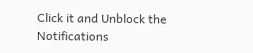Click it and Unblock the Notifications